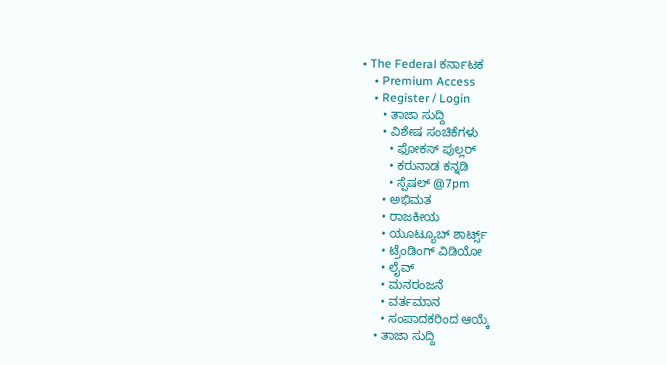• The Federal ಕರ್ನಾಟಕ
    • Premium Access
    • Register / Login
      • ತಾಜಾ ಸುದ್ದಿ
      • ವಿಶೇಷ ಸಂಚಿಕೆಗಳು
        • ಫೋಕಸ್‌ ಪುಲ್ಲರ್‌
        • ಕರುನಾಡ ಕನ್ನಡಿ
        • ಸ್ಪೆಷಲ್‌ @7pm
      • ಅಭಿಮತ
      • ರಾಜಕೀಯ
      • ಯೂಟ್ಯೂಬ್‌ ಶಾರ್ಟ್ಸ್‌
      • ಟ್ರೆಂಡಿಂಗ್‌ ವಿಡಿಯೋ
      • ಲೈವ್‌
      • ಮನರಂಜನೆ
      • ವರ್ತಮಾನ
      • ಸಂಪಾದಕರಿಂದ ಆಯ್ಕೆ
    • ತಾಜಾ ಸುದ್ದಿ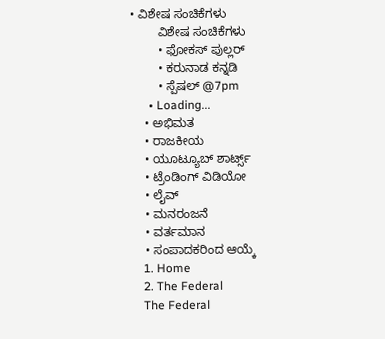• ವಿಶೇಷ ಸಂಚಿಕೆಗಳು
        ವಿಶೇಷ ಸಂಚಿಕೆಗಳು
        • ಫೋಕಸ್‌ ಪುಲ್ಲರ್‌
        • ಕರುನಾಡ ಕನ್ನಡಿ
        • ಸ್ಪೆಷಲ್‌ @7pm
      • Loading...
    • ಅಭಿಮತ
    • ರಾಜಕೀಯ
    • ಯೂಟ್ಯೂಬ್‌ ಶಾರ್ಟ್ಸ್‌
    • ಟ್ರೆಂಡಿಂಗ್‌ ವಿಡಿಯೋ
    • ಲೈವ್‌
    • ಮನರಂಜನೆ
    • ವರ್ತಮಾನ
    • ಸಂಪಾದಕರಿಂದ ಆಯ್ಕೆ
    1. Home
    2. The Federal
    The Federal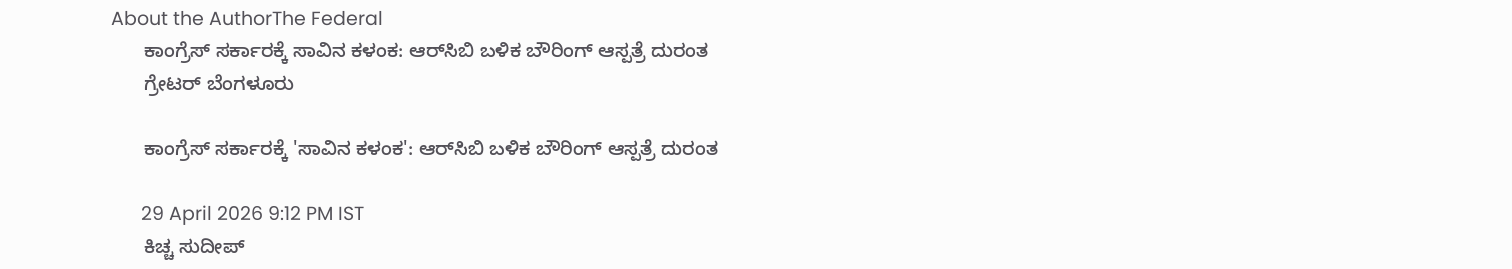About the AuthorThe Federal
      ಕಾಂಗ್ರೆಸ್‌ ಸರ್ಕಾರಕ್ಕೆ ಸಾವಿನ ಕಳಂಕ: ಆರ್‌ಸಿಬಿ ಬಳಿಕ ಬೌರಿಂಗ್ ಆಸ್ಪತ್ರೆ ದುರಂತ
      ಗ್ರೇಟರ್ ಬೆಂಗಳೂರು

      ಕಾಂಗ್ರೆಸ್‌ ಸರ್ಕಾರಕ್ಕೆ 'ಸಾವಿನ ಕಳಂಕ': ಆರ್‌ಸಿಬಿ ಬಳಿಕ ಬೌರಿಂಗ್ ಆಸ್ಪತ್ರೆ ದುರಂತ

      29 April 2026 9:12 PM IST
      ಕಿಚ್ಚ ಸುದೀಪ್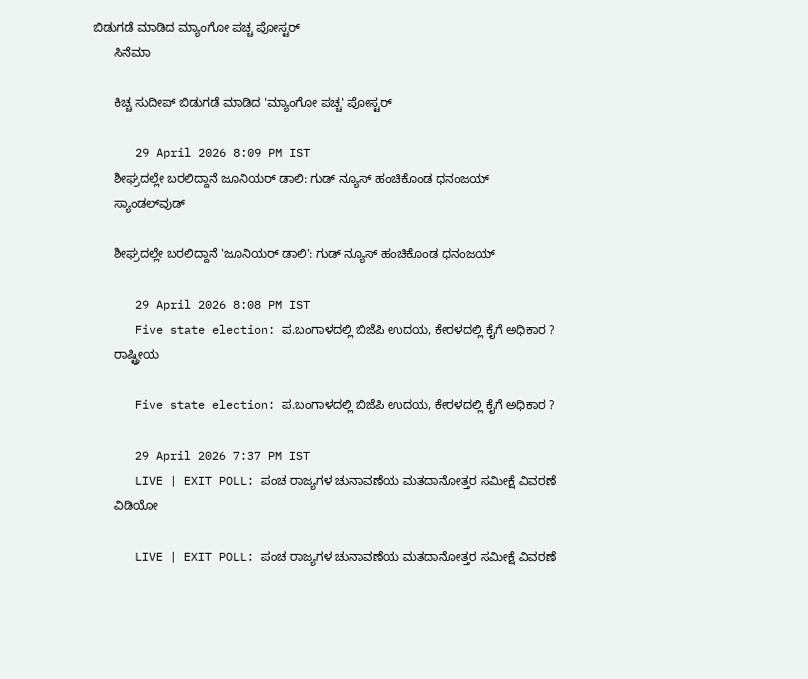ಬಿಡುಗಡೆ ಮಾಡಿದ ಮ್ಯಾಂಗೋ ಪಚ್ಚ ಪೋಸ್ಟರ್
      ಸಿನೆಮಾ

      ಕಿಚ್ಚ ಸುದೀಪ್ ಬಿಡುಗಡೆ ಮಾಡಿದ 'ಮ್ಯಾಂಗೋ ಪಚ್ಚ' ಪೋಸ್ಟರ್

      29 April 2026 8:09 PM IST
      ಶೀಘ್ರದಲ್ಲೇ ಬರಲಿದ್ದಾನೆ ಜೂನಿಯರ್ ಡಾಲಿ: ಗುಡ್ ನ್ಯೂಸ್ ಹಂಚಿಕೊಂಡ ಧನಂಜಯ್
      ಸ್ಯಾಂಡಲ್‌ವುಡ್

      ಶೀಘ್ರದಲ್ಲೇ ಬರಲಿದ್ದಾನೆ 'ಜೂನಿಯರ್ ಡಾಲಿ': ಗುಡ್ ನ್ಯೂಸ್ ಹಂಚಿಕೊಂಡ ಧನಂಜಯ್

      29 April 2026 8:08 PM IST
      Five state election: ಪ.ಬಂಗಾಳದಲ್ಲಿ ಬಿಜೆಪಿ ಉದಯ, ಕೇರಳದಲ್ಲಿ ಕೈಗೆ ಅಧಿಕಾರ ?
      ರಾಷ್ಟ್ರೀಯ

      Five state election: ಪ.ಬಂಗಾಳದಲ್ಲಿ ಬಿಜೆಪಿ ಉದಯ, ಕೇರಳದಲ್ಲಿ ಕೈಗೆ ಅಧಿಕಾರ ?

      29 April 2026 7:37 PM IST
      LIVE | EXIT POLL: ಪಂಚ ರಾಜ್ಯಗಳ ಚುನಾವಣೆಯ ಮತದಾನೋತ್ತರ ಸಮೀಕ್ಷೆ ವಿವರಣೆ
      ವಿಡಿಯೋ

      LIVE | EXIT POLL: ಪಂಚ ರಾಜ್ಯಗಳ ಚುನಾವಣೆಯ ಮತದಾನೋತ್ತರ ಸಮೀಕ್ಷೆ ವಿವರಣೆ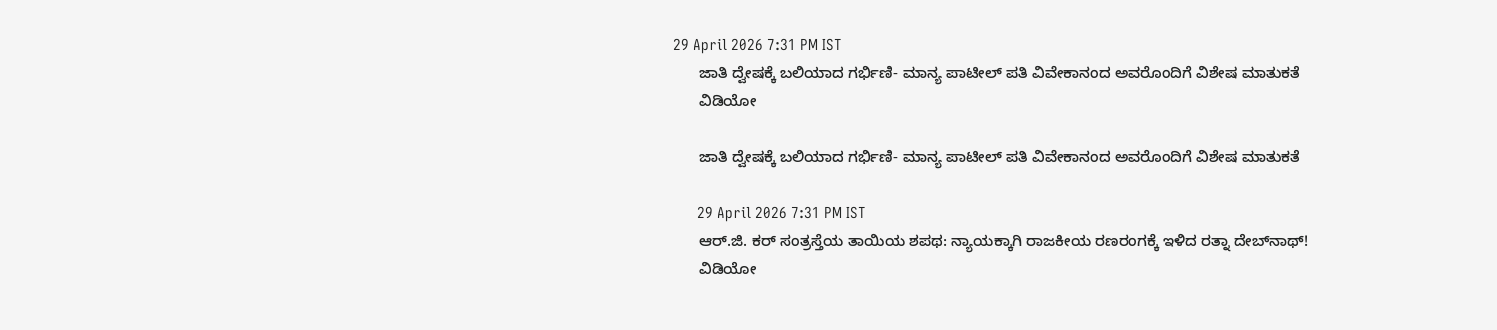29 April 2026 7:31 PM IST
      ಜಾತಿ ದ್ವೇಷಕ್ಕೆ ಬಲಿಯಾದ ಗರ್ಭಿಣಿ- ಮಾನ್ಯ ಪಾಟೀಲ್ ಪತಿ ವಿವೇಕಾನಂದ ಅವರೊಂದಿಗೆ ವಿಶೇಷ ಮಾತುಕತೆ
      ವಿಡಿಯೋ

      ಜಾತಿ ದ್ವೇಷಕ್ಕೆ ಬಲಿಯಾದ ಗರ್ಭಿಣಿ- ಮಾನ್ಯ ಪಾಟೀಲ್ ಪತಿ ವಿವೇಕಾನಂದ ಅವರೊಂದಿಗೆ ವಿಶೇಷ ಮಾತುಕತೆ

      29 April 2026 7:31 PM IST
      ಆರ್‌.ಜಿ. ಕರ್ ಸಂತ್ರಸ್ತೆಯ ತಾಯಿಯ ಶಪಥ: ನ್ಯಾಯಕ್ಕಾಗಿ ರಾಜಕೀಯ ರಣರಂಗಕ್ಕೆ ಇಳಿದ ರತ್ನಾ ದೇಬ್‌ನಾಥ್!
      ವಿಡಿಯೋ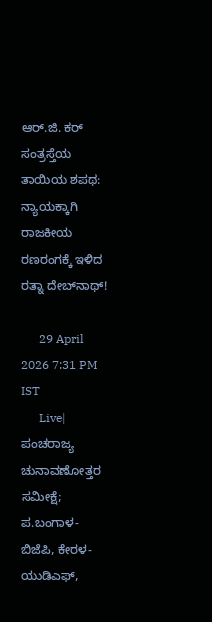ಆರ್‌.ಜಿ. ಕರ್ ಸಂತ್ರಸ್ತೆಯ ತಾಯಿಯ ಶಪಥ: ನ್ಯಾಯಕ್ಕಾಗಿ ರಾಜಕೀಯ ರಣರಂಗಕ್ಕೆ ಇಳಿದ ರತ್ನಾ ದೇಬ್‌ನಾಥ್!

      29 April 2026 7:31 PM IST
      Live| ಪಂಚರಾಜ್ಯ ಚುನಾವಣೋತ್ತರ ಸಮೀಕ್ಷೆ; ಪ.ಬಂಗಾಳ- ಬಿಜೆಪಿ, ಕೇರಳ- ಯುಡಿಎಫ್‌,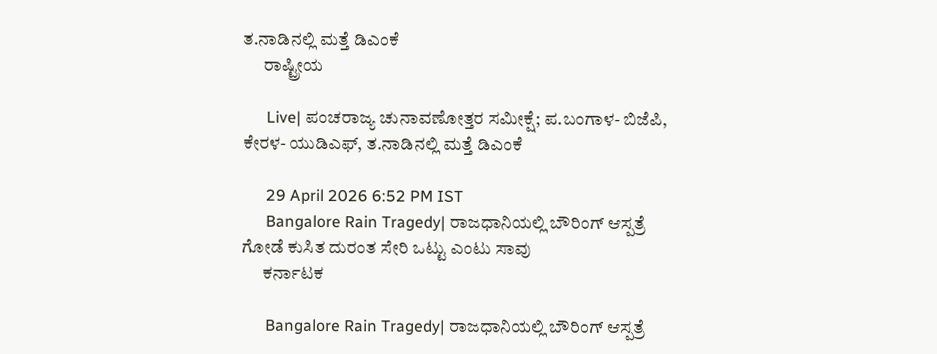ತ.ನಾಡಿನಲ್ಲಿ ಮತ್ತೆ ಡಿಎಂಕೆ
      ರಾಷ್ಟ್ರೀಯ

      Live| ಪಂಚರಾಜ್ಯ ಚುನಾವಣೋತ್ತರ ಸಮೀಕ್ಷೆ; ಪ.ಬಂಗಾಳ- ಬಿಜೆಪಿ, ಕೇರಳ- ಯುಡಿಎಫ್‌, ತ.ನಾಡಿನಲ್ಲಿ ಮತ್ತೆ ಡಿಎಂಕೆ

      29 April 2026 6:52 PM IST
      Bangalore Rain Tragedy| ರಾಜಧಾನಿಯಲ್ಲಿ ಬೌರಿಂಗ್ ಆಸ್ಪತ್ರೆ ಗೋಡೆ ಕುಸಿತ ದುರಂತ ಸೇರಿ ಒಟ್ಟು ಎಂಟು ಸಾವು
      ಕರ್ನಾಟಕ

      Bangalore Rain Tragedy| ರಾಜಧಾನಿಯಲ್ಲಿ ಬೌರಿಂಗ್ ಆಸ್ಪತ್ರೆ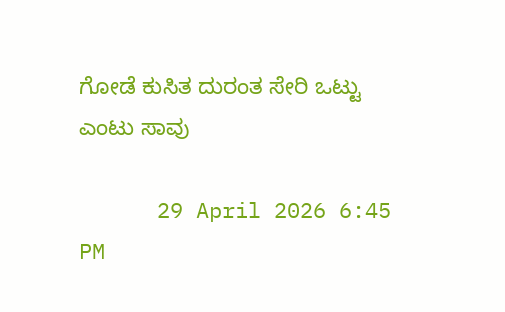ಗೋಡೆ ಕುಸಿತ ದುರಂತ ಸೇರಿ ಒಟ್ಟು ಎಂಟು ಸಾವು

      29 April 2026 6:45 PM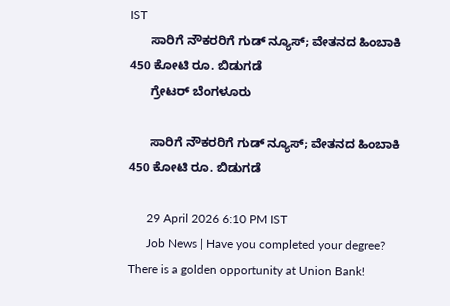IST
      ಸಾರಿಗೆ ನೌಕರರಿಗೆ ಗುಡ್‌ ನ್ಯೂಸ್; ವೇತನದ ಹಿಂಬಾಕಿ 450 ಕೋಟಿ ರೂ. ಬಿಡುಗಡೆ
      ಗ್ರೇಟರ್ ಬೆಂಗಳೂರು

      ಸಾರಿಗೆ ನೌಕರರಿಗೆ ಗುಡ್‌ ನ್ಯೂಸ್; ವೇತನದ ಹಿಂಬಾಕಿ 450 ಕೋಟಿ ರೂ. ಬಿಡುಗಡೆ

      29 April 2026 6:10 PM IST
      Job News | Have you completed your degree? There is a golden opportunity at Union Bank!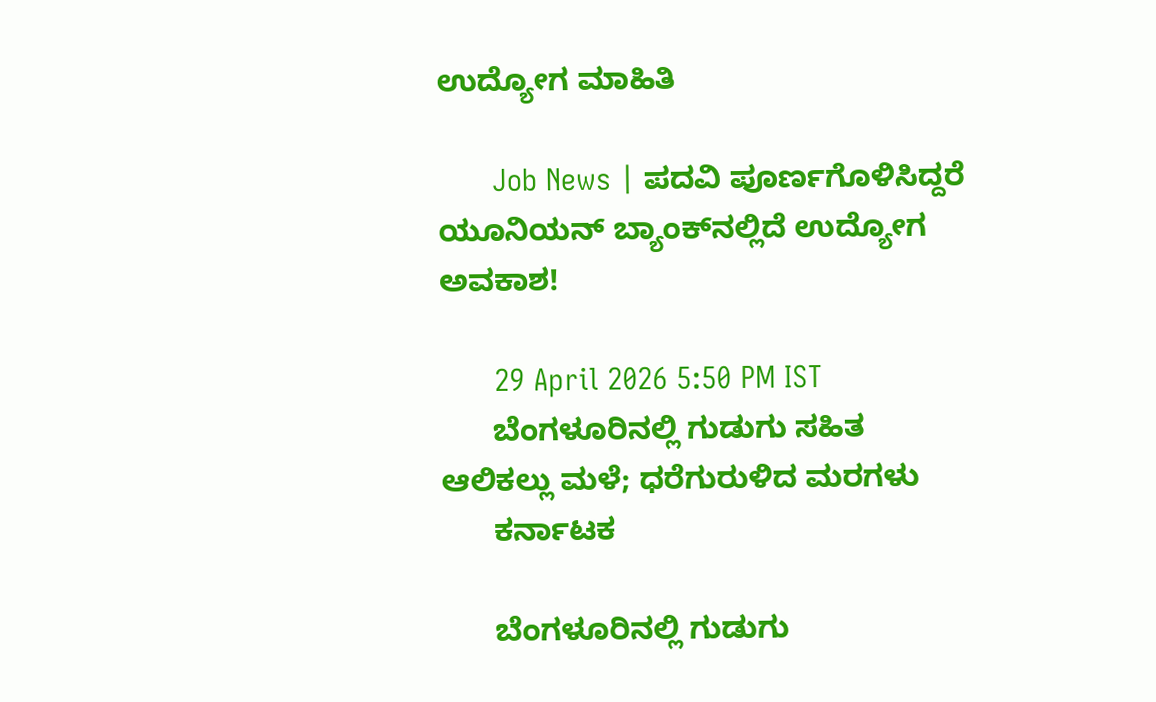ಉದ್ಯೋಗ ಮಾಹಿತಿ

      Job News | ಪದವಿ ಪೂರ್ಣಗೊಳಿಸಿದ್ದರೆ ಯೂನಿಯನ್ ಬ್ಯಾಂಕ್‌ನಲ್ಲಿದೆ ಉದ್ಯೋಗ ಅವಕಾಶ!

      29 April 2026 5:50 PM IST
      ಬೆಂಗಳೂರಿನಲ್ಲಿ ಗುಡುಗು ಸಹಿತ ಆಲಿಕಲ್ಲು ಮಳೆ; ಧರೆಗುರುಳಿದ ಮರಗಳು
      ಕರ್ನಾಟಕ

      ಬೆಂಗಳೂರಿನಲ್ಲಿ ಗುಡುಗು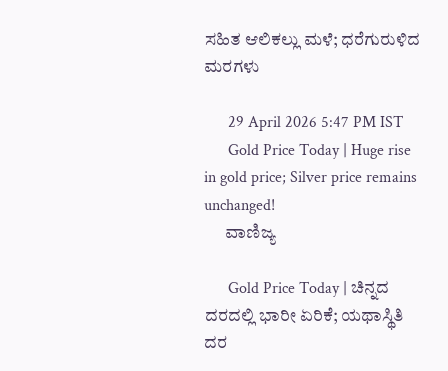ಸಹಿತ ಆಲಿಕಲ್ಲು ಮಳೆ; ಧರೆಗುರುಳಿದ ಮರಗಳು

      29 April 2026 5:47 PM IST
      Gold Price Today | Huge rise in gold price; Silver price remains unchanged!
      ವಾಣಿಜ್ಯ

      Gold Price Today | ಚಿನ್ನದ ದರದಲ್ಲಿ ಭಾರೀ ಏರಿಕೆ; ಯಥಾಸ್ಥಿತಿ ದರ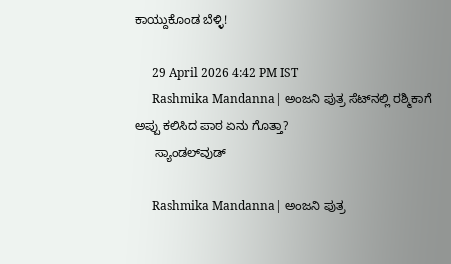ಕಾಯ್ದುಕೊಂಡ ಬೆಳ್ಳಿ!

      29 April 2026 4:42 PM IST
      Rashmika Mandanna| ಅಂಜನಿ ಪುತ್ರ ಸೆಟ್‌ನಲ್ಲಿ ರಶ್ಮಿಕಾಗೆ ಅಪ್ಪು ಕಲಿಸಿದ ಪಾಠ ಏನು ಗೊತ್ತಾ?
      ಸ್ಯಾಂಡಲ್‌ವುಡ್

      Rashmika Mandanna| ಅಂಜನಿ ಪುತ್ರ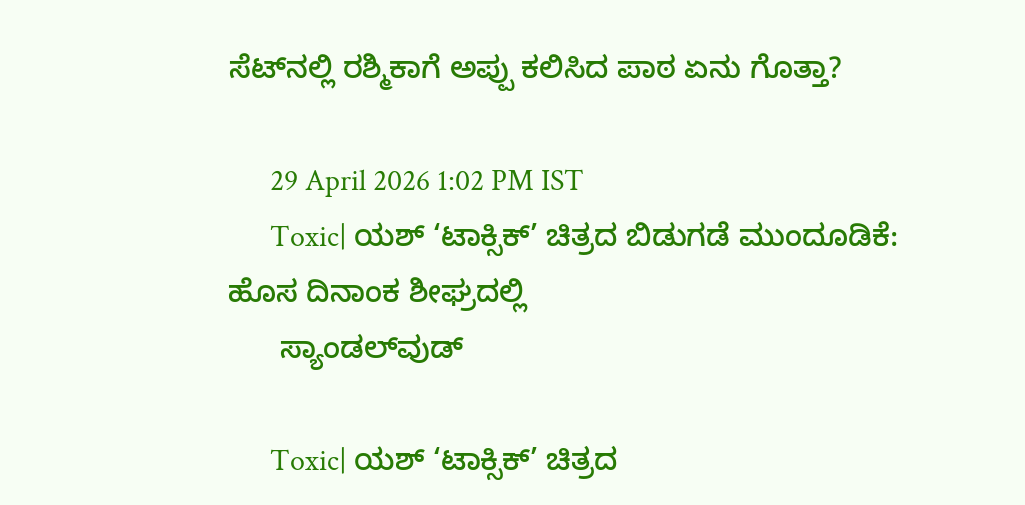ಸೆಟ್‌ನಲ್ಲಿ ರಶ್ಮಿಕಾಗೆ ಅಪ್ಪು ಕಲಿಸಿದ ಪಾಠ ಏನು ಗೊತ್ತಾ?

      29 April 2026 1:02 PM IST
      Toxic| ಯಶ್ ‘ಟಾಕ್ಸಿಕ್’ ಚಿತ್ರದ ಬಿಡುಗಡೆ ಮುಂದೂಡಿಕೆ: ಹೊಸ ದಿನಾಂಕ ಶೀಘ್ರದಲ್ಲಿ
      ಸ್ಯಾಂಡಲ್‌ವುಡ್

      Toxic| ಯಶ್ ‘ಟಾಕ್ಸಿಕ್’ ಚಿತ್ರದ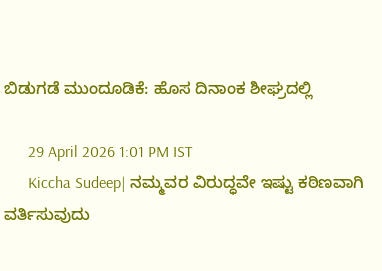ಬಿಡುಗಡೆ ಮುಂದೂಡಿಕೆ: ಹೊಸ ದಿನಾಂಕ ಶೀಘ್ರದಲ್ಲಿ

      29 April 2026 1:01 PM IST
      Kiccha Sudeep| ನಮ್ಮವರ ವಿರುದ್ಧವೇ ಇಷ್ಟು ಕಠಿಣವಾಗಿ ವರ್ತಿಸುವುದು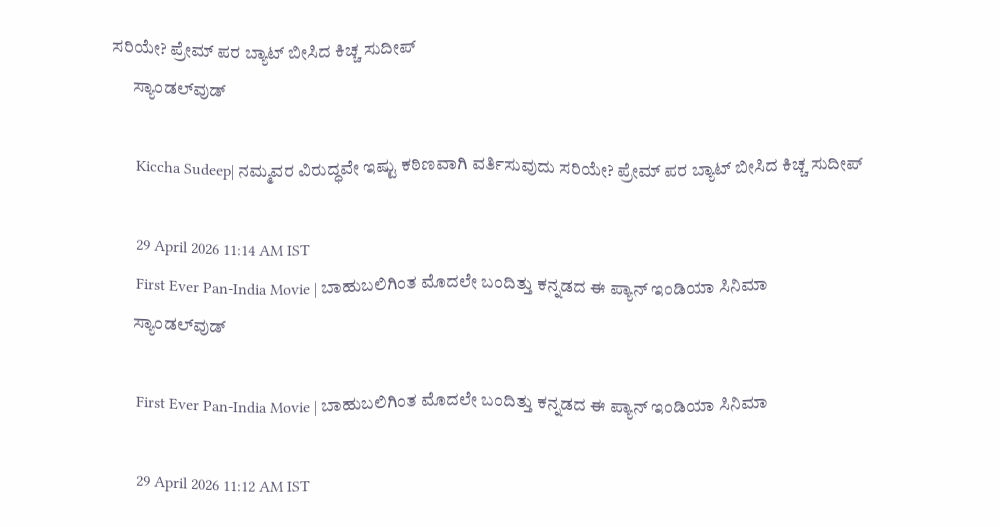ಸರಿಯೇ? ಪ್ರೇಮ್ ಪರ ಬ್ಯಾಟ್ ಬೀಸಿದ ಕಿಚ್ಚ ಸುದೀಪ್
      ಸ್ಯಾಂಡಲ್‌ವುಡ್

      Kiccha Sudeep| ನಮ್ಮವರ ವಿರುದ್ಧವೇ ಇಷ್ಟು ಕಠಿಣವಾಗಿ ವರ್ತಿಸುವುದು ಸರಿಯೇ? ಪ್ರೇಮ್ ಪರ ಬ್ಯಾಟ್ ಬೀಸಿದ ಕಿಚ್ಚ ಸುದೀಪ್

      29 April 2026 11:14 AM IST
      First Ever Pan-India Movie | ಬಾಹುಬಲಿಗಿಂತ ಮೊದಲೇ ಬಂದಿತ್ತು ಕನ್ನಡದ ಈ ಪ್ಯಾನ್ ಇಂಡಿಯಾ ಸಿನಿಮಾ
      ಸ್ಯಾಂಡಲ್‌ವುಡ್

      First Ever Pan-India Movie | ಬಾಹುಬಲಿಗಿಂತ ಮೊದಲೇ ಬಂದಿತ್ತು ಕನ್ನಡದ ಈ ಪ್ಯಾನ್ ಇಂಡಿಯಾ ಸಿನಿಮಾ

      29 April 2026 11:12 AM IST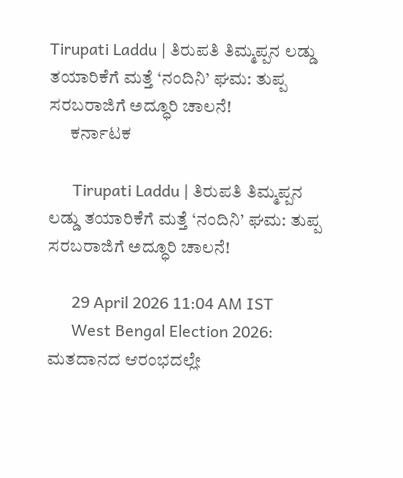Tirupati Laddu | ತಿರುಪತಿ ತಿಮ್ಮಪ್ಪನ ಲಡ್ಡು ತಯಾರಿಕೆಗೆ ಮತ್ತೆ ‘ನಂದಿನಿ’ ಘಮ: ತುಪ್ಪ ಸರಬರಾಜಿಗೆ ಅದ್ಧೂರಿ ಚಾಲನೆ!
      ಕರ್ನಾಟಕ

      Tirupati Laddu | ತಿರುಪತಿ ತಿಮ್ಮಪ್ಪನ ಲಡ್ಡು ತಯಾರಿಕೆಗೆ ಮತ್ತೆ ‘ನಂದಿನಿ’ ಘಮ: ತುಪ್ಪ ಸರಬರಾಜಿಗೆ ಅದ್ಧೂರಿ ಚಾಲನೆ!

      29 April 2026 11:04 AM IST
      West Bengal Election 2026: ಮತದಾನದ ಆರಂಭದಲ್ಲೇ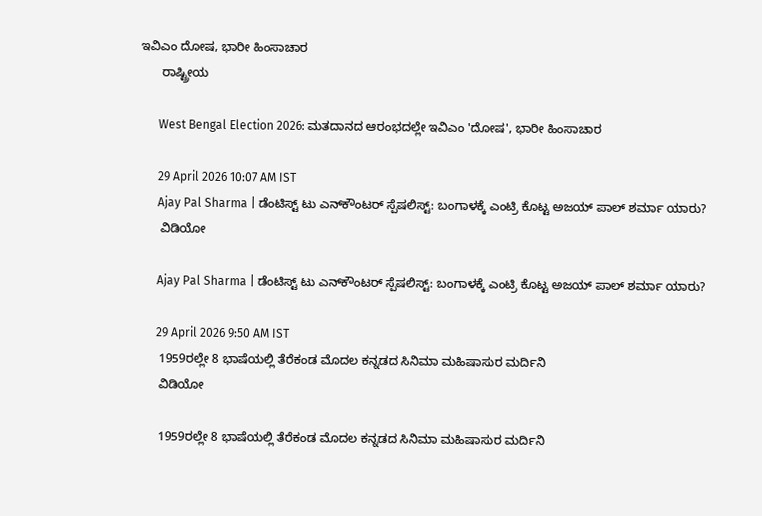ಇವಿಎಂ ದೋಷ, ಭಾರೀ ಹಿಂಸಾಚಾರ
      ರಾಷ್ಟ್ರೀಯ

      West Bengal Election 2026: ಮತದಾನದ ಆರಂಭದಲ್ಲೇ ಇವಿಎಂ 'ದೋಷ', ಭಾರೀ ಹಿಂಸಾಚಾರ

      29 April 2026 10:07 AM IST
      Ajay Pal Sharma | ಡೆಂಟಿಸ್ಟ್ ಟು ಎನ್‌ಕೌಂಟರ್ ಸ್ಪೆಷಲಿಸ್ಟ್: ಬಂಗಾಳಕ್ಕೆ ಎಂಟ್ರಿ ಕೊಟ್ಟ ಅಜಯ್ ಪಾಲ್ ಶರ್ಮಾ ಯಾರು?
      ವಿಡಿಯೋ

      Ajay Pal Sharma | ಡೆಂಟಿಸ್ಟ್ ಟು ಎನ್‌ಕೌಂಟರ್ ಸ್ಪೆಷಲಿಸ್ಟ್: ಬಂಗಾಳಕ್ಕೆ ಎಂಟ್ರಿ ಕೊಟ್ಟ ಅಜಯ್ ಪಾಲ್ ಶರ್ಮಾ ಯಾರು?

      29 April 2026 9:50 AM IST
      1959ರಲ್ಲೇ 8 ಭಾಷೆಯಲ್ಲಿ ತೆರೆಕಂಡ ಮೊದಲ ಕನ್ನಡದ ಸಿನಿಮಾ ಮಹಿಷಾಸುರ ಮರ್ದಿನಿ
      ವಿಡಿಯೋ

      1959ರಲ್ಲೇ 8 ಭಾಷೆಯಲ್ಲಿ ತೆರೆಕಂಡ ಮೊದಲ ಕನ್ನಡದ ಸಿನಿಮಾ ಮಹಿಷಾಸುರ ಮರ್ದಿನಿ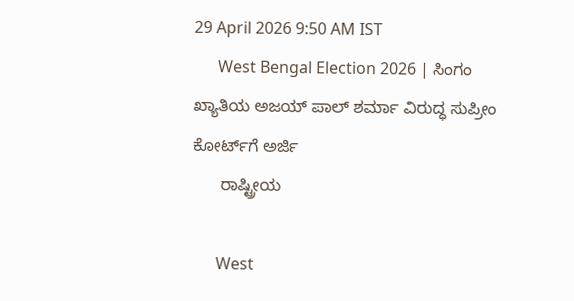29 April 2026 9:50 AM IST
      West Bengal Election 2026 | ಸಿಂಗಂ ಖ್ಯಾತಿಯ ಅಜಯ್ ಪಾಲ್ ಶರ್ಮಾ ವಿರುದ್ಧ ಸುಪ್ರೀಂ ಕೋರ್ಟ್‌ಗೆ ಅರ್ಜಿ
      ರಾಷ್ಟ್ರೀಯ

      West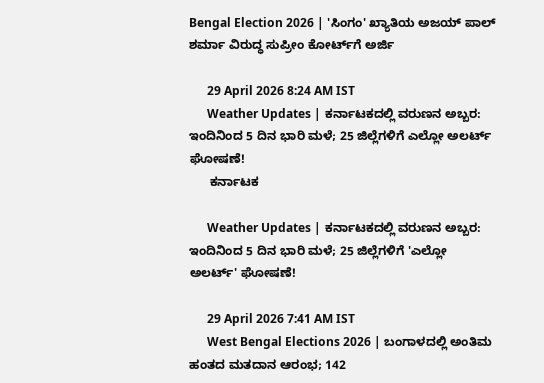Bengal Election 2026 | 'ಸಿಂಗಂ' ಖ್ಯಾತಿಯ ಅಜಯ್ ಪಾಲ್ ಶರ್ಮಾ ವಿರುದ್ಧ ಸುಪ್ರೀಂ ಕೋರ್ಟ್‌ಗೆ ಅರ್ಜಿ

      29 April 2026 8:24 AM IST
      Weather Updates | ಕರ್ನಾಟಕದಲ್ಲಿ ವರುಣನ ಅಬ್ಬರ: ಇಂದಿನಿಂದ 5 ದಿನ ಭಾರಿ ಮಳೆ; 25 ಜಿಲ್ಲೆಗಳಿಗೆ ಎಲ್ಲೋ ಅಲರ್ಟ್ ಘೋಷಣೆ!
      ಕರ್ನಾಟಕ

      Weather Updates | ಕರ್ನಾಟಕದಲ್ಲಿ ವರುಣನ ಅಬ್ಬರ: ಇಂದಿನಿಂದ 5 ದಿನ ಭಾರಿ ಮಳೆ; 25 ಜಿಲ್ಲೆಗಳಿಗೆ 'ಎಲ್ಲೋ ಅಲರ್ಟ್' ಘೋಷಣೆ!

      29 April 2026 7:41 AM IST
      West Bengal Elections 2026 | ಬಂಗಾಳದಲ್ಲಿ ಅಂತಿಮ ಹಂತದ ಮತದಾನ ಆರಂಭ; 142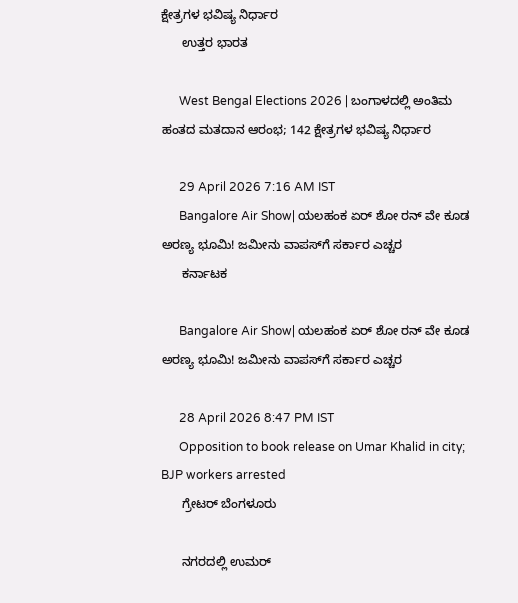ಕ್ಷೇತ್ರಗಳ ಭವಿಷ್ಯ ನಿರ್ಧಾರ
      ಉತ್ತರ ಭಾರತ

      West Bengal Elections 2026 | ಬಂಗಾಳದಲ್ಲಿ ಅಂತಿಮ ಹಂತದ ಮತದಾನ ಆರಂಭ; 142 ಕ್ಷೇತ್ರಗಳ ಭವಿಷ್ಯ ನಿರ್ಧಾರ

      29 April 2026 7:16 AM IST
      Bangalore Air Show| ಯಲಹಂಕ ಏರ್ ಶೋ ರನ್ ವೇ ಕೂಡ ಅರಣ್ಯ ಭೂಮಿ! ಜಮೀನು ವಾಪಸ್‌ಗೆ ಸರ್ಕಾರ ಎಚ್ಚರ
      ಕರ್ನಾಟಕ

      Bangalore Air Show| ಯಲಹಂಕ ಏರ್ ಶೋ ರನ್ ವೇ ಕೂಡ ಅರಣ್ಯ ಭೂಮಿ! ಜಮೀನು ವಾಪಸ್‌ಗೆ ಸರ್ಕಾರ ಎಚ್ಚರ

      28 April 2026 8:47 PM IST
      Opposition to book release on Umar Khalid in city; BJP workers arrested
      ಗ್ರೇಟರ್ ಬೆಂಗಳೂರು

      ನಗರದಲ್ಲಿ ಉಮರ್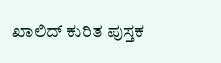ಖಾಲಿದ್ ಕುರಿತ ಪುಸ್ತಕ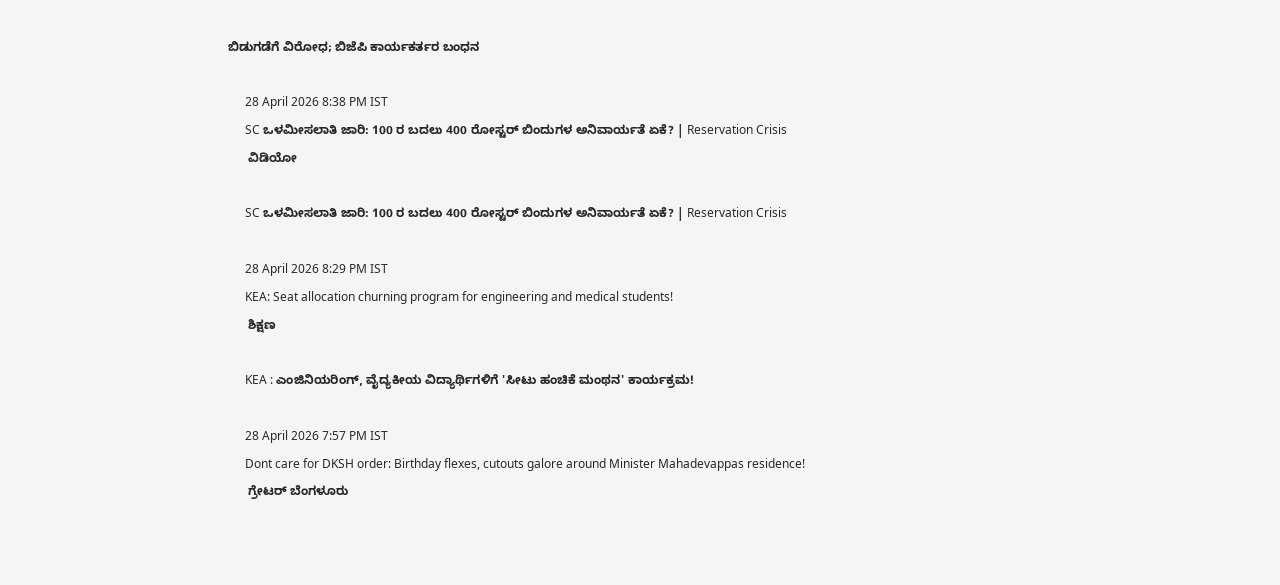ಬಿಡುಗಡೆಗೆ ವಿರೋಧ; ಬಿಜೆಪಿ ಕಾರ್ಯಕರ್ತರ ಬಂಧನ

      28 April 2026 8:38 PM IST
      SC ಒಳಮೀಸಲಾತಿ ಜಾರಿ: 100 ರ ಬದಲು 400 ರೋಸ್ಟರ್ ಬಿಂದುಗಳ ಅನಿವಾರ್ಯತೆ ಏಕೆ? | Reservation Crisis
      ವಿಡಿಯೋ

      SC ಒಳಮೀಸಲಾತಿ ಜಾರಿ: 100 ರ ಬದಲು 400 ರೋಸ್ಟರ್ ಬಿಂದುಗಳ ಅನಿವಾರ್ಯತೆ ಏಕೆ? | Reservation Crisis

      28 April 2026 8:29 PM IST
      KEA: Seat allocation churning program for engineering and medical students!
      ಶಿಕ್ಷಣ

      KEA : ಎಂಜಿನಿಯರಿಂಗ್‌, ವೈದ್ಯಕೀಯ ವಿದ್ಯಾರ್ಥಿಗಳಿಗೆ 'ಸೀಟು ಹಂಚಿಕೆ ಮಂಥನ' ಕಾರ್ಯಕ್ರಮ!

      28 April 2026 7:57 PM IST
      Dont care for DKSH order: Birthday flexes, cutouts galore around Minister Mahadevappas residence!
      ಗ್ರೇಟರ್ ಬೆಂಗಳೂರು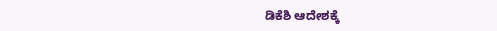ಡಿಕೆಶಿ ಆದೇಶಕ್ಕೆ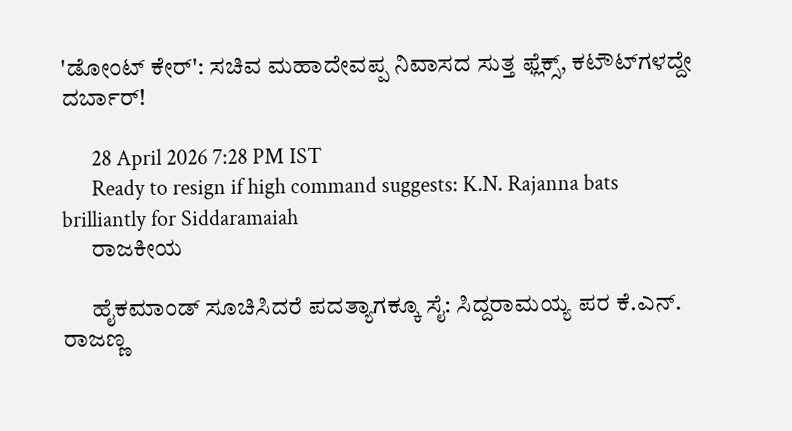'ಡೋಂಟ್ ಕೇರ್': ಸಚಿವ ಮಹಾದೇವಪ್ಪ ನಿವಾಸದ ಸುತ್ತ ಫ್ಲೆಕ್ಸ್‌, ಕಟೌಟ್‌ಗಳದ್ದೇ ದರ್ಬಾರ್!

      28 April 2026 7:28 PM IST
      Ready to resign if high command suggests: K.N. Rajanna bats brilliantly for Siddaramaiah
      ರಾಜಕೀಯ

      ಹೈಕಮಾಂಡ್ ಸೂಚಿಸಿದರೆ ಪದತ್ಯಾಗಕ್ಕೂ ಸೈ: ಸಿದ್ದರಾಮಯ್ಯ ಪರ ಕೆ.ಎನ್. ರಾಜಣ್ಣ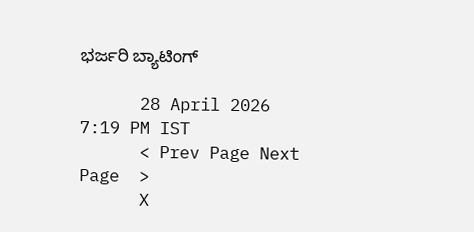ಭರ್ಜರಿ ಬ್ಯಾಟಿಂಗ್

      28 April 2026 7:19 PM IST
      < Prev Page Next Page  >
      X